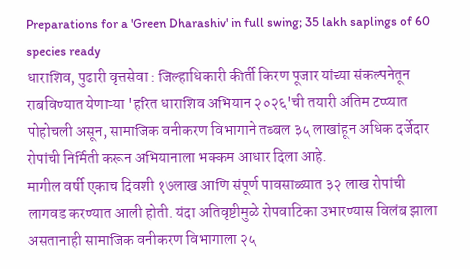Preparations for a 'Green Dharashiv' in full swing; 35 lakh saplings of 60 species ready
धाराशिव, पुढारी वृत्तसेवा : जिल्हाधिकारी कीर्ती किरण पूजार यांच्या संकल्पनेतून राबविण्यात येणाऱ्या 'हरित धाराशिव अभियान २०२६'ची तयारी अंतिम टप्प्यात पोहोचली असून, सामाजिक वनीकरण विभागाने तब्बल ३५ लाखांहून अधिक दर्जेदार रोपांची निर्मिती करून अभियानाला भक्कम आधार दिला आहे.
मागील वर्षी एकाच दिवशी १७लाख आणि संपूर्ण पावसाळ्यात ३२ लाख रोपांची लागवड करण्यात आली होती. यंदा अतिवृष्टीमुळे रोपवाटिका उभारण्यास विलंब झाला असतानाही सामाजिक वनीकरण विभागाला २५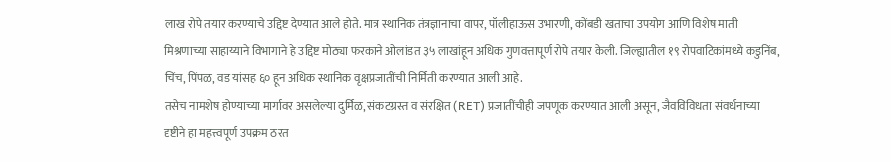लाख रोपे तयार करण्याचे उद्दिष्ट देण्यात आले होते. मात्र स्थानिक तंत्रज्ञानाचा वापर, पॉलीहाऊस उभारणी, कोंबडी खताचा उपयोग आणि विशेष माती मिश्रणाच्या साहाय्याने विभागाने हे उद्दिष्ट मोठ्या फरकाने ओलांडत ३५ लाखांहून अधिक गुणवत्तापूर्ण रोपे तयार केली. जिल्ह्यातील १९ रोपवाटिकांमध्ये कडुनिंब, चिंच, पिंपळ, वड यांसह ६० हून अधिक स्थानिक वृक्षप्रजातींची निर्मिती करण्यात आली आहे.
तसेच नामशेष होण्याच्या मार्गावर असलेल्या दुर्मिळ, संकटग्रस्त व संरक्षित (RET) प्रजातींचीही जपणूक करण्यात आली असून, जैवविविधता संवर्धनाच्या दृष्टीने हा महत्त्वपूर्ण उपक्रम ठरत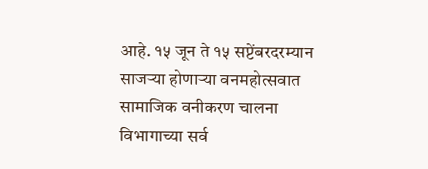आहे. १५ जून ते १५ सप्टेंबरदरम्यान साजऱ्या होणाऱ्या वनमहोत्सवात सामाजिक वनीकरण चालना विभागाच्या सर्व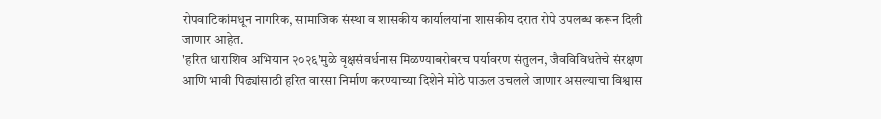रोपवाटिकांमधून नागरिक, सामाजिक संस्था व शासकीय कार्यालयांना शासकीय दरात रोपे उपलब्ध करून दिली जाणार आहेत.
'हरित धाराशिव अभियान २०२६'मुळे वृक्षसंवर्धनास मिळण्याबरोबरच पर्यावरण संतुलन, जैवविविधतेचे संरक्षण आणि भावी पिढ्यांसाठी हरित वारसा निर्माण करण्याच्या दिशेने मोठे पाऊल उचलले जाणार असल्याचा विश्वास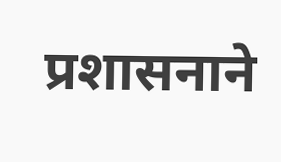प्रशासनाने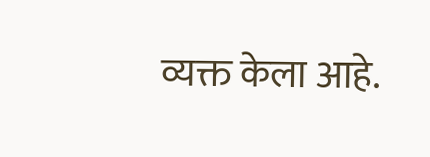व्यक्त केला आहे.